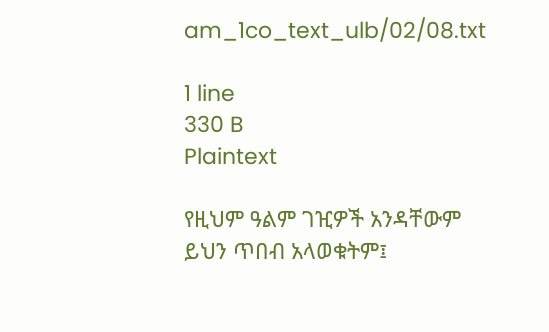am_1co_text_ulb/02/08.txt

1 line
330 B
Plaintext

የዚህም ዓልም ገዢዎች አንዳቸውም ይህን ጥበብ አላወቁትም፤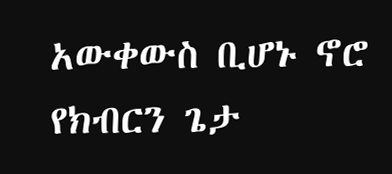አውቀውስ ቢሆኑ ኖሮ የክብርን ጌታ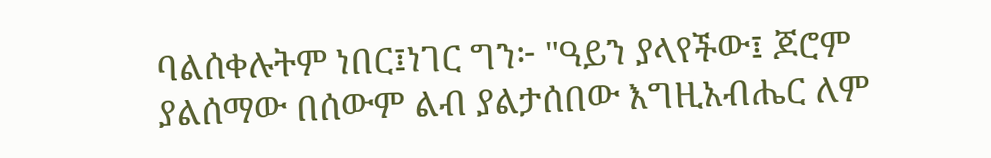ባልሰቀሉትም ነበር፤ነገር ግን፦ "ዓይን ያላየችው፤ ጆሮም ያልሰማው በሰውም ልብ ያልታሰበው እግዚአብሔር ለም